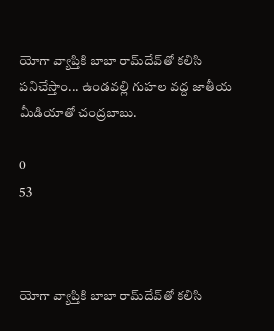యోగా వ్యాప్తికి బాబా రామ్‌దేవ్‌తో కలిసి పనిచేస్తాం... ఉండవల్లి గుహల వద్ద జాతీయ మీడియాతో చంద్రబాబు.

0
53



యోగా వ్యాప్తికి బాబా రామ్‌దేవ్‌తో కలిసి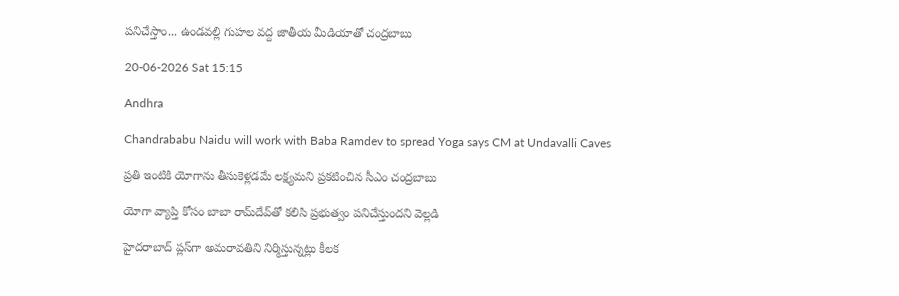పనిచేస్తాం... ఉండవల్లి గుహల వద్ద జాతీయ మీడియాతో చంద్రబాబు

20-06-2026 Sat 15:15

Andhra

Chandrababu Naidu will work with Baba Ramdev to spread Yoga says CM at Undavalli Caves

ప్రతి ఇంటికి యోగాను తీసుకెళ్లడమే లక్ష్యమని ప్రకటించిన సీఎం చంద్రబాబు

యోగా వ్యాప్తి కోసం బాబా రామ్‌దేవ్‌తో కలిసి ప్రభుత్వం పనిచేస్తుందని వెల్లడి

హైదరాబాద్ ప్లస్‌గా అమరావతిని నిర్మిస్తున్నట్లు కీలక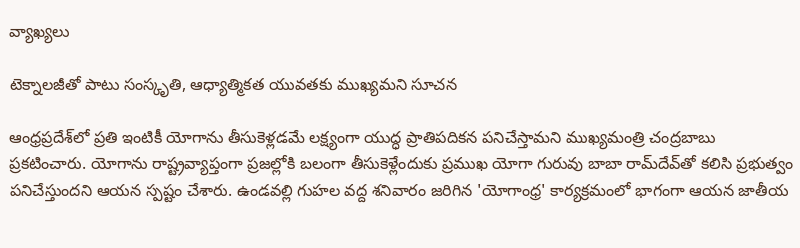వ్యాఖ్యలు

టెక్నాలజీతో పాటు సంస్కృతి, ఆధ్యాత్మికత యువతకు ముఖ్యమని సూచన

ఆంధ్రప్రదేశ్‌లో ప్రతి ఇంటికీ యోగాను తీసుకెళ్లడమే లక్ష్యంగా యుద్ధ ప్రాతిపదికన పనిచేస్తామని ముఖ్యమంత్రి చంద్రబాబు ప్రకటించారు. యోగాను రాష్ట్రవ్యాప్తంగా ప్రజల్లోకి బలంగా తీసుకెళ్లేందుకు ప్రముఖ యోగా గురువు బాబా రామ్‌దేవ్‌తో కలిసి ప్రభుత్వం పనిచేస్తుందని ఆయన స్పష్టం చేశారు. ఉండవల్లి గుహల వద్ద శనివారం జరిగిన 'యోగాంధ్ర' కార్యక్రమంలో భాగంగా ఆయన జాతీయ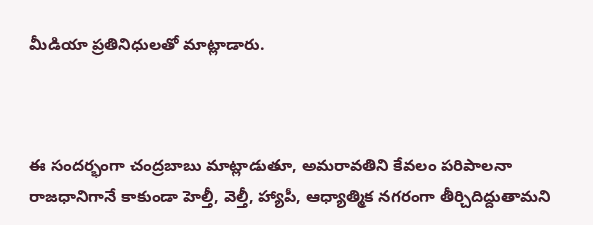మీడియా ప్రతినిధులతో మాట్లాడారు.



ఈ సందర్భంగా చంద్రబాబు మాట్లాడుతూ, అమరావతిని కేవలం పరిపాలనా రాజధానిగానే కాకుండా హెల్తీ, వెల్తీ, హ్యాపీ, ఆధ్యాత్మిక నగరంగా తీర్చిదిద్దుతామని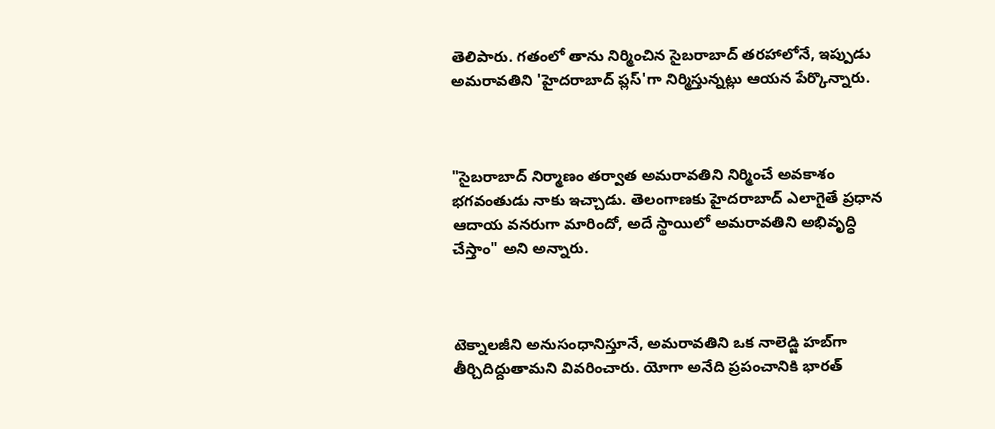తెలిపారు. గతంలో తాను నిర్మించిన సైబరాబాద్ తరహాలోనే, ఇప్పుడు అమరావతిని 'హైదరాబాద్ ప్లస్'గా నిర్మిస్తున్నట్లు ఆయన పేర్కొన్నారు.



"సైబరాబాద్ నిర్మాణం తర్వాత అమరావతిని నిర్మించే అవకాశం భగవంతుడు నాకు ఇచ్చాడు. తెలంగాణకు హైదరాబాద్ ఎలాగైతే ప్రధాన ఆదాయ వనరుగా మారిందో, అదే స్థాయిలో అమరావతిని అభివృద్ధి చేస్తాం" అని అన్నారు.



టెక్నాలజీని అనుసంధానిస్తూనే, అమరావతిని ఒక నాలెడ్జి హబ్‌గా తీర్చిదిద్దుతామని వివరించారు. యోగా అనేది ప్రపంచానికి భారత్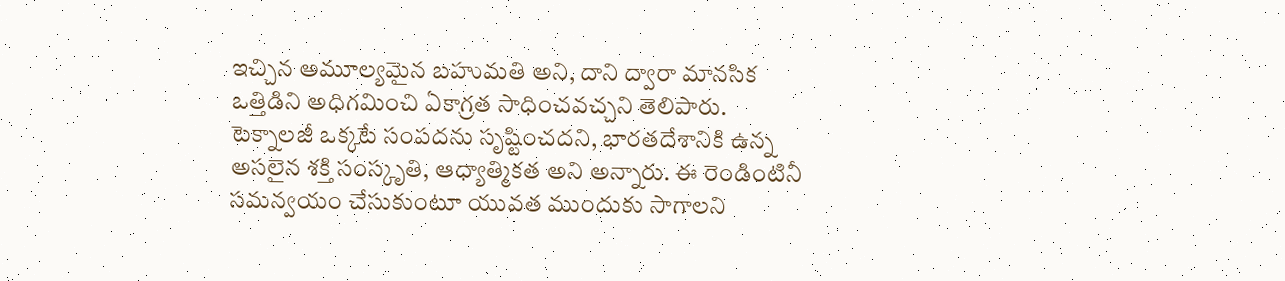ఇచ్చిన అమూల్యమైన బహుమతి అని, దాని ద్వారా మానసిక ఒత్తిడిని అధిగమించి ఏకాగ్రత సాధించవచ్చని తెలిపారు. టెక్నాలజీ ఒక్కటే సంపదను సృష్టించదని, భారతదేశానికి ఉన్న అసలైన శక్తి సంస్కృతి, ఆధ్యాత్మికత అని అన్నారు. ఈ రెండింటినీ సమన్వయం చేసుకుంటూ యువత ముందుకు సాగాలని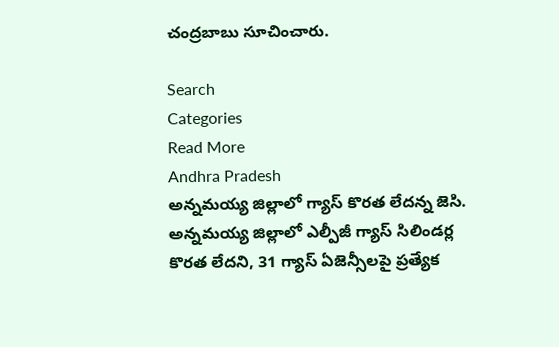చంద్రబాబు సూచించారు.

Search
Categories
Read More
Andhra Pradesh
అన్నమయ్య జిల్లాలో గ్యాస్ కొరత లేదన్న జెసి.
అన్నమయ్య జిల్లాలో ఎల్పీజీ గ్యాస్ సిలిండర్ల కొరత లేదని, 31 గ్యాస్ ఏజెన్సీలపై ప్రత్యేక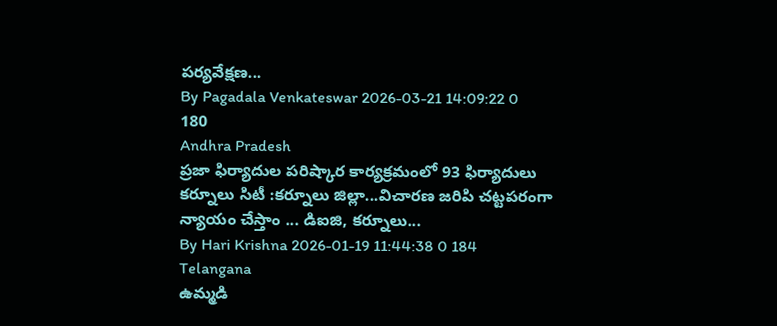పర్యవేక్షణ...
By Pagadala Venkateswar 2026-03-21 14:09:22 0 180
Andhra Pradesh
ప్రజా ఫిర్యాదుల పరిష్కార కార్యక్రమంలో 93 ఫిర్యాదులు
కర్నూలు సిటీ :కర్నూలు జిల్లా...విచారణ జరిపి చట్టపరంగా న్యాయం చేస్తాం ... డిఐజి, కర్నూలు...
By Hari Krishna 2026-01-19 11:44:38 0 184
Telangana
ఉమ్మడి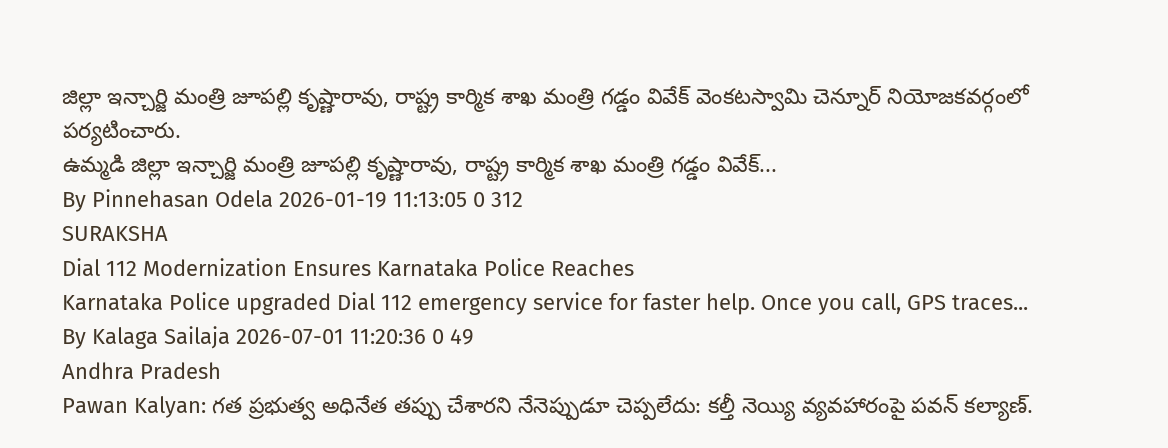జిల్లా ఇన్చార్జి మంత్రి జూపల్లి కృష్ణారావు, రాష్ట్ర కార్మిక శాఖ మంత్రి గడ్డం వివేక్ వెంకటస్వామి చెన్నూర్ నియోజకవర్గంలో పర్యటించారు.
ఉమ్మడి జిల్లా ఇన్చార్జి మంత్రి జూపల్లి కృష్ణారావు, రాష్ట్ర కార్మిక శాఖ మంత్రి గడ్డం వివేక్...
By Pinnehasan Odela 2026-01-19 11:13:05 0 312
SURAKSHA
Dial 112 Modernization Ensures Karnataka Police Reaches
Karnataka Police upgraded Dial 112 emergency service for faster help. Once you call, GPS traces...
By Kalaga Sailaja 2026-07-01 11:20:36 0 49
Andhra Pradesh
Pawan Kalyan: గత ప్రభుత్వ అధినేత తప్పు చేశారని నేనెప్పుడూ చెప్పలేదు: కల్తీ నెయ్యి వ్యవహారంపై పవన్ కల్యాణ్.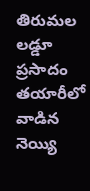తిరుమల లడ్డూ ప్రసాదం తయారీలో వాడిన నెయ్యి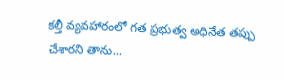కల్తీ వ్యవహారంలో గత ప్రభుత్వ అధినేత తప్పు చేశారని తాను...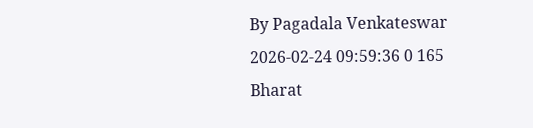By Pagadala Venkateswar 2026-02-24 09:59:36 0 165
Bharat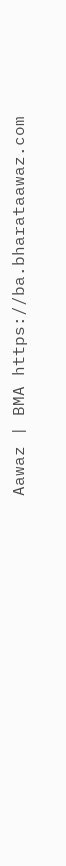Aawaz | BMA https://ba.bharataawaz.com